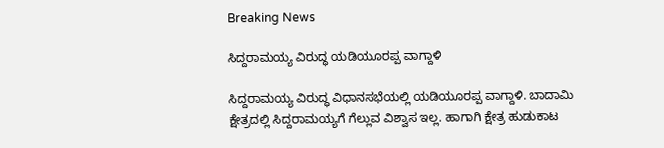Breaking News

ಸಿದ್ದರಾಮಯ್ಯ ವಿರುದ್ಧ ಯಡಿಯೂರಪ್ಪ ವಾಗ್ದಾಳಿ

ಸಿದ್ದರಾಮಯ್ಯ ವಿರುದ್ಧ ವಿಧಾನಸಭೆಯಲ್ಲಿ ಯಡಿಯೂರಪ್ಪ ವಾಗ್ದಾಳಿ. ಬಾದಾಮಿ ಕ್ಷೇತ್ರದಲ್ಲಿ ಸಿದ್ದರಾಮಯ್ಯಗೆ ಗೆಲ್ಲುವ ವಿಶ್ವಾಸ ಇಲ್ಲ. ಹಾಗಾಗಿ ಕ್ಷೇತ್ರ ಹುಡುಕಾಟ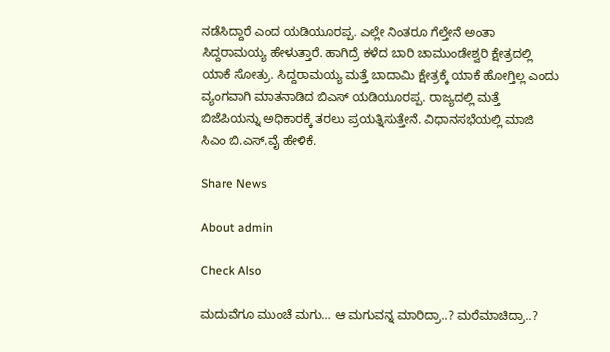ನಡೆಸಿದ್ದಾರೆ ಎಂದ ಯಡಿಯೂರಪ್ಪ. ಎಲ್ಲೇ ನಿಂತರೂ ಗೆಲ್ತೇನೆ ಅಂತಾ ಸಿದ್ದರಾಮಯ್ಯ ಹೇಳುತ್ತಾರೆ. ಹಾಗಿದ್ರೆ ಕಳೆದ ಬಾರಿ ಚಾಮುಂಡೇಶ್ವರಿ ಕ್ಷೇತ್ರದಲ್ಲಿ ಯಾಕೆ ಸೋತ್ರು. ಸಿದ್ದರಾಮಯ್ಯ ಮತ್ತೆ ಬಾದಾಮಿ ಕ್ಷೇತ್ರಕ್ಕೆ ಯಾಕೆ ಹೋಗ್ತಿಲ್ಲ ಎಂದು ವ್ಯಂಗವಾಗಿ ಮಾತನಾಡಿದ ಬಿಎಸ್ ಯಡಿಯೂರಪ್ಪ. ರಾಜ್ಯದಲ್ಲಿ ಮತ್ತೆ ಬಿಜೆಪಿಯನ್ನು ಅಧಿಕಾರಕ್ಕೆ ತರಲು ಪ್ರಯತ್ನಿಸುತ್ತೇನೆ. ವಿಧಾನಸಭೆಯಲ್ಲಿ ಮಾಜಿ ಸಿಎಂ ಬಿ.ಎಸ್.ವೈ ಹೇಳಿಕೆ.

Share News

About admin

Check Also

ಮದುವೆಗೂ ಮುಂಚೆ ಮಗು… ಆ ಮಗುವನ್ನ ಮಾರಿದ್ರಾ..? ಮರೆಮಾಚಿದ್ರಾ..?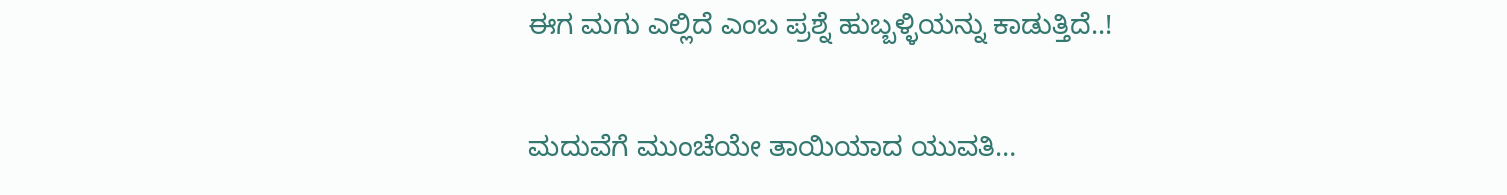ಈಗ ಮಗು ಎಲ್ಲಿದೆ ಎಂಬ ಪ್ರಶ್ನೆ ಹುಬ್ಬಳ್ಳಿಯನ್ನು ಕಾಡುತ್ತಿದೆ..!

ಮದುವೆಗೆ ಮುಂಚೆಯೇ ತಾಯಿಯಾದ ಯುವತಿ…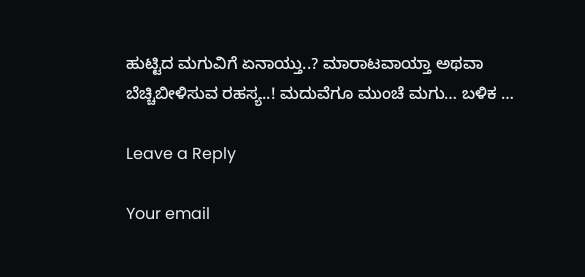ಹುಟ್ಟಿದ ಮಗುವಿಗೆ ಏನಾಯ್ತು..? ಮಾರಾಟವಾಯ್ತಾ ಅಥವಾ ಬೆಚ್ಚಿಬೀಳಿಸುವ ರಹಸ್ಯ..! ಮದುವೆಗೂ ಮುಂಚೆ ಮಗು… ಬಳಿಕ …

Leave a Reply

Your email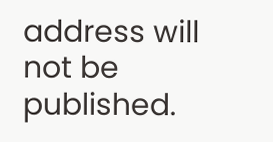address will not be published.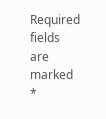Required fields are marked *